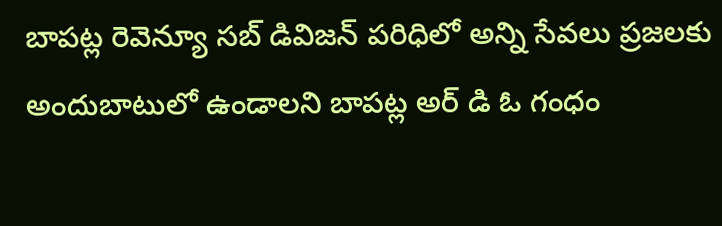బాపట్ల రెవెన్యూ సబ్ డివిజన్ పరిధిలో అన్ని సేవలు ప్రజలకు అందుబాటులో ఉండాలని బాపట్ల అర్ డి ఓ గంధం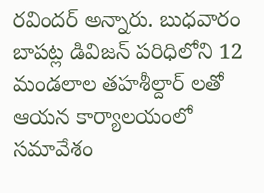రవిందర్ అన్నారు. బుధవారం బాపట్ల డివిజన్ పరిధిలోని 12 మండలాల తహశీల్దార్ లతో ఆయన కార్యాలయంలో సమావేశం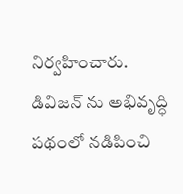నిర్వహించారు.
డివిజన్ ను అభివృద్ధి పథంలో నడిపించి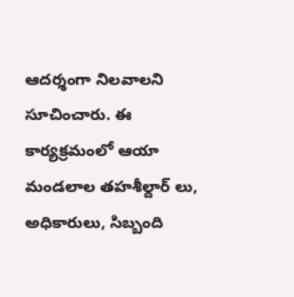ఆదర్శంగా నిలవాలని సూచించారు. ఈ కార్యక్రమంలో ఆయా మండలాల తహశీల్దార్ లు, అధికారులు, సిబ్బంది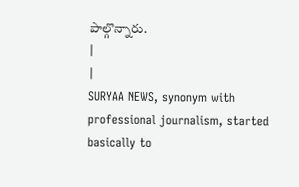పాల్గొన్నారు.
|
|
SURYAA NEWS, synonym with professional journalism, started basically to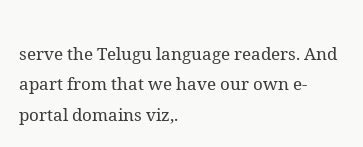serve the Telugu language readers. And apart from that we have our own e-portal domains viz,.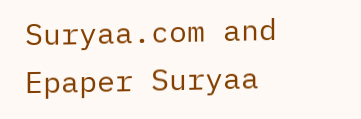Suryaa.com and Epaper Suryaa